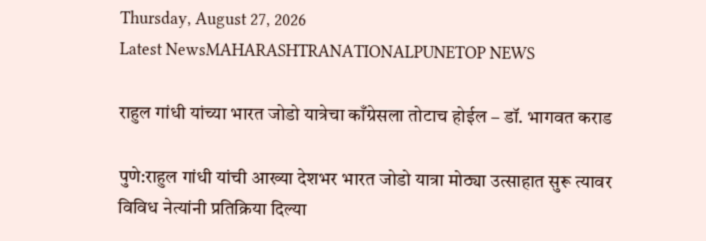Thursday, August 27, 2026
Latest NewsMAHARASHTRANATIONALPUNETOP NEWS

राहुल गांधी यांच्या भारत जोडो यात्रेचा काँग्रेसला तोटाच होईल – डॉ. भागवत कराड

पुणे:राहुल गांधी यांची आख्या देशभर भारत जोडो यात्रा मोठ्या उत्साहात सुरू त्यावर विविध नेत्यांनी प्रतिक्रिया दिल्या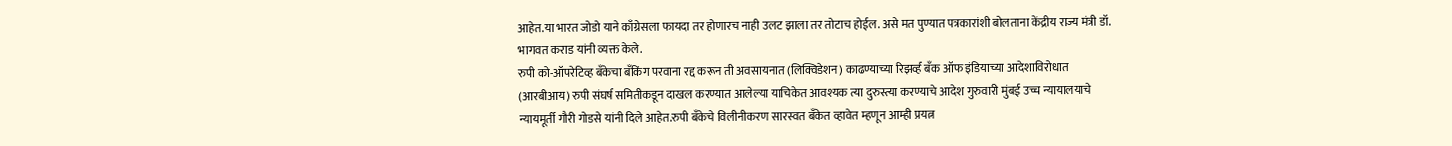आहेत.या भारत जोडो याने काँग्रेसला फायदा तर होणारच नाही उलट झाला तर तोटाच होईल. असे मत पुण्यात पत्रकारांशी बोलताना केंद्रीय राज्य मंत्री डॉ. भागवत कराड यांनी व्यक्त केले.
रुपी को-ऑपरेटिव्ह बँकेचा बँकिंग परवाना रद्द करून ती अवसायनात (लिक्विडेशन) काढण्याच्या रिझर्व्ह बँक ऑफ इंडियाच्या आदेशाविरोधात (आरबीआय) रुपी संघर्ष समितीकडून दाखल करण्यात आलेल्या याचिकेत आवश्यक त्या दुरुस्त्या करण्याचे आदेश गुरुवारी मुंबई उच्च न्यायालयाचे न्यायमूर्ती गौरी गोडसे यांनी दिले आहेत.रुपी बँकेचे विलीनीकरण सारस्वत बँकेत व्हावेत म्हणून आम्ही प्रयत्न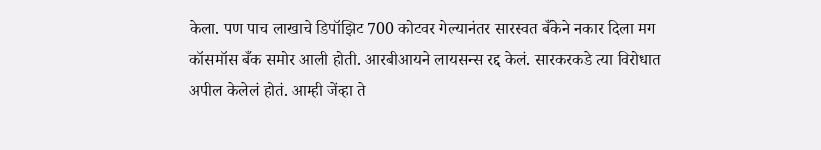केला. पण पाच लाखाचे डिपॉझिट 700 कोटवर गेल्यानंतर सारस्वत बँकेने नकार दिला मग कॉसमॉस बँक समोर आली होती. आरबीआयने लायसन्स रद्द केलं. सारकरकडे त्या विरोधात अपील केलेलं होतं. आम्ही जेंव्हा ते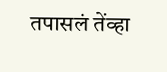तपासलं तेंव्हा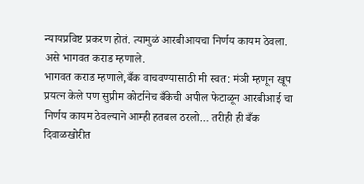न्यायप्रविष्ट प्रकरण होतं. त्यामुळं आरबीआयचा निर्णय कायम ठेवला.
असे भागवत कराड म्हणाले.
भागवत कराड म्हणाले,बँक वाचवण्यासाठी मी स्वत: मंञी म्हणून खूप प्रयत्न केले पण सुप्रीम कोर्टानेच बँकेची अपील फेटाळून आरबीआई चा निर्णय कायम ठेवल्याने आम्ही हतबल ठरलो… तरीही ही बँक दिवाळखोरीत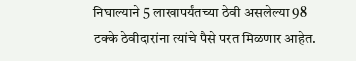निघाल्याने 5 लाखापर्यंतच्या ठेवी असलेल्या 98 टक्के ठेवीदारांना त्यांचे पैसे परत मिळणार आहेत.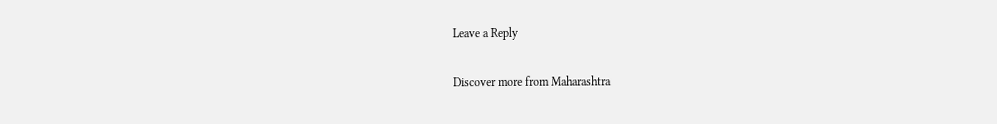Leave a Reply

Discover more from Maharashtra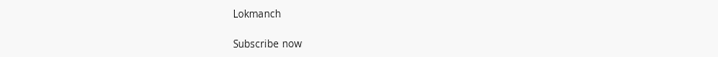Lokmanch

Subscribe now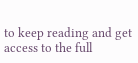to keep reading and get access to the full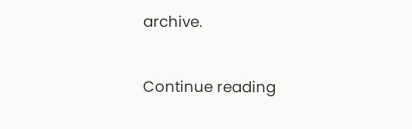archive.

Continue reading